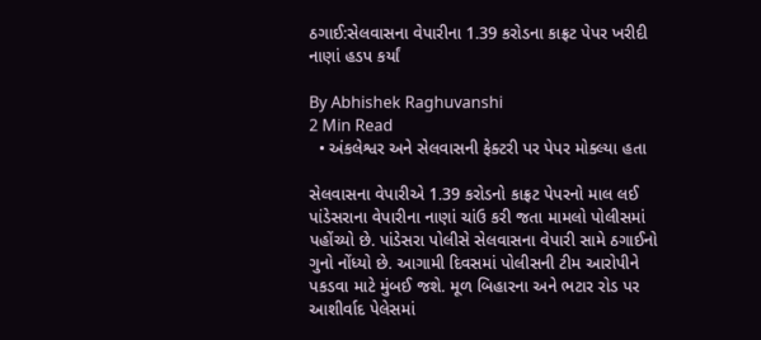ઠગાઈ:સેલવાસના વેપારીના 1.39 કરોડના કાફ્રટ પેપર ખરીદી નાણાં હડપ કર્યાં

By Abhishek Raghuvanshi
2 Min Read
  • અંકલેશ્વર અને સેલવાસની ફેક્ટરી પર પેપર મોક્લ્યા હતા

સેલવાસના વેપારીએ 1.39 કરોડનો કાફ્રટ પેપરનો માલ લઈ પાંડેસરાના વેપારીના નાણાં ચાંઉ કરી જતા મામલો પોલીસમાં પહોંચ્યો છે. પાંડેસરા પોલીસે સેલવાસના વેપારી સામે ઠગાઈનો ગુનો નોંધ્યો છે. આગામી દિવસમાં પોલીસની ટીમ આરોપીને પકડવા માટે મુંબઈ જશે. મૂળ બિહારના અને ભટાર રોડ પર આશીર્વાદ પેલેસમાં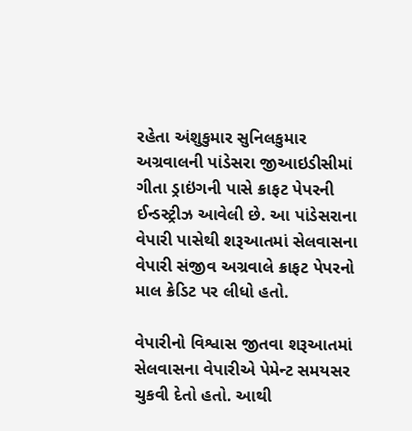રહેતા અંશુકુમાર સુનિલકુમાર અગ્રવાલની પાંડેસરા જીઆઇડીસીમાં ગીતા ડ્રાઇંગની પાસે ક્રાફટ પેપરની ઈન્ડસ્ટ્રીઝ આવેલી છે. આ પાંડેસરાના વેપારી પાસેથી શરૂઆતમાં સેલવાસના વેપારી સંજીવ અગ્રવાલે ક્રાફટ પેપરનો માલ ક્રેડિટ પર લીધો હતો.

વેપારીનો વિશ્વાસ જીતવા શરૂઆતમાં સેલવાસના વેપારીએ પેમેન્ટ સમયસર ચુકવી દેતો હતો. આથી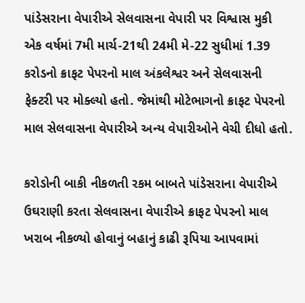પાંડેસરાના વેપારીએ સેલવાસના વેપારી પર વિશ્વાસ મુકી એક વર્ષમાં 7મી માર્ચ-21થી 24મી મે-22 સુધીમાં 1.39 કરોડનો ક્રાફટ પેપરનો માલ અંકલેશ્વર અને સેલવાસની ફેક્ટરી પર મોક્લ્યો હતો. જેમાંથી મોટેભાગનો ક્રાફટ પેપરનો માલ સેલવાસના વેપારીએ અન્ય વેપારીઓને વેચી દીધો હતો.

કરોડોની બાકી નીકળતી રકમ બાબતે પાંડેસરાના વેપારીએ ઉઘરાણી કરતા સેલવાસના વેપારીએ ક્રાફટ પેપરનો માલ ખરાબ નીકળ્યો હોવાનું બહાનું કાઢી રૂપિયા આપવામાં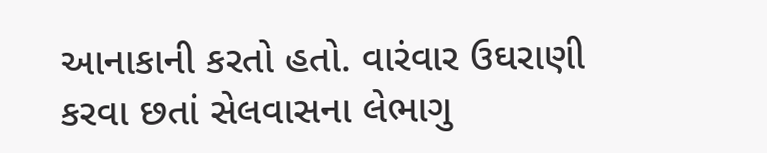આનાકાની કરતો હતો. વારંવાર ઉઘરાણી કરવા છતાં સેલવાસના લેભાગુ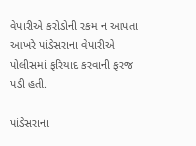વેપારીએ કરોડોની રકમ ન આપતા આખરે પાંડેસરાના વેપારીએ પોલીસમાં ફરિયાદ કરવાની ફરજ પડી હતી.

પાંડેસરાના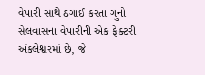વેપારી સાથે ઠગાઈ કરતા ગુનો
સેલવાસના વેપારીની એક ફેક્ટરી અંકલેશ્વરમાં છે, જે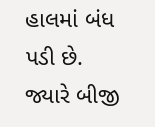હાલમાં બંધ પડી છે. જ્યારે બીજી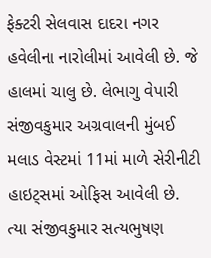ફેક્ટરી સેલવાસ દાદરા નગર હવેલીના નારોલીમાં આવેલી છે. જે હાલમાં ચાલુ છે. લેભાગુ વેપારી સંજીવકુમાર અગ્રવાલની મુંબઈ મલાડ વેસ્ટમાં 11માં માળે સેરીનીટી હાઇટ્સમાં ઓફિસ આવેલી છે. ત્યા સંજીવકુમાર સત્યભુષણ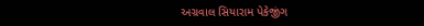અગ્રવાલ સિયારામ પેકેજીંગ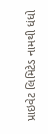પ્રાઇવેટ લિમિટેડ નામથી ધંધો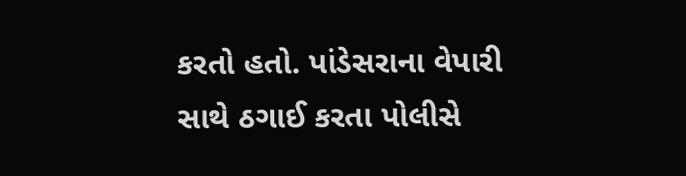કરતો હતો. પાંડેસરાના વેપારી સાથે ઠગાઈ કરતા પોલીસે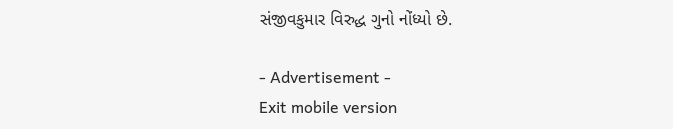સંજીવકુમાર વિરુદ્ધ ગુનો નોંધ્યો છે.

- Advertisement -
Exit mobile version